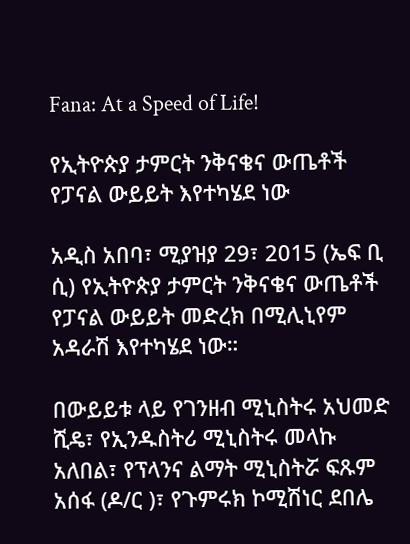Fana: At a Speed of Life!

የኢትዮጵያ ታምርት ንቅናቄና ውጤቶች የፓናል ውይይት እየተካሄደ ነው

አዲስ አበባ፣ ሚያዝያ 29፣ 2015 (ኤፍ ቢ ሲ) የኢትዮጵያ ታምርት ንቅናቄና ውጤቶች የፓናል ውይይት መድረክ በሚሊኒየም አዳራሽ እየተካሄደ ነው።

በውይይቱ ላይ የገንዘብ ሚኒስትሩ አህመድ ሺዴ፣ የኢንዱስትሪ ሚኒስትሩ መላኩ አለበል፣ የፕላንና ልማት ሚኒስትሯ ፍጹም አሰፋ (ዶ/ር )፣ የጉምሩክ ኮሚሽነር ደበሌ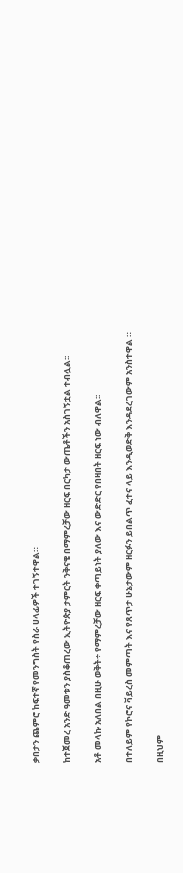ቃበታን ጨምሮ ከፍተኛ የመንግስት የስራ ሀላፊዎች ተገኝተዋል።

ከተጀመረ አንድ ዓመቱን ያስቆጠረው ኢትዮጵያ ታምርት ንቅናቄ በማምረቻው ዘርፍ በርካታ ውጤቶችን አስገኝቷል ተብሏል፡፡

አቶ መላኩ አለበል በዚሁ ወቅት÷ የማምረቻው ዘርፍ ቀጣይነት ያለው እና ውድድር የበዛበት ዘርፍ ነው ብለዋል፡፡

በተለይም የኮሮና ቫይረስ መምጣት እና የጸጥታ ሁኔታውም ዘርፉን ይበልጥ ፈተና ላይ እንዲወድቅ እንዳደረገውም አንስተዋል ።

በዚህም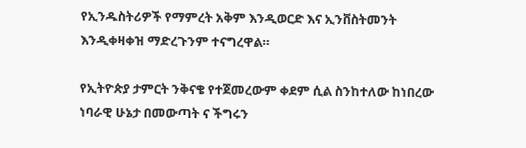የኢንዱስትሪዎች የማምረት አቅም እንዲወርድ እና ኢንቨስትመንት እንዲቀዛቀዝ ማድረጉንም ተናግረዋል።

የኢትዮጵያ ታምርት ንቅናቄ የተጀመረውም ቀደም ሲል ስንከተለው ከነበረው ነባራዊ ሁኔታ በመውጣት ና ችግሩን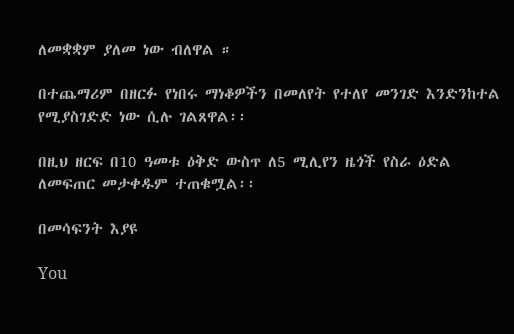ለመቋቋም ያለመ ነው ብለዋል ።

በተጨማሪም በዘርፉ የነበሩ ማነቆዎችን በመለየት የተለየ መንገድ እንድንከተል የሚያስገድድ ነው ሲሉ ገልጸዋል፡፡

በዚህ ዘርፍ በ10 ዓመቱ ዕቅድ ውስጥ ለ5 ሚሊየን ዜጎች የስራ ዕድል ለመፍጠር መታቀዱም ተጠቁሟል፡፡

በመሳፍንት እያዩ

You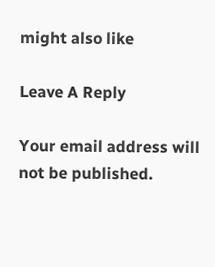might also like

Leave A Reply

Your email address will not be published.